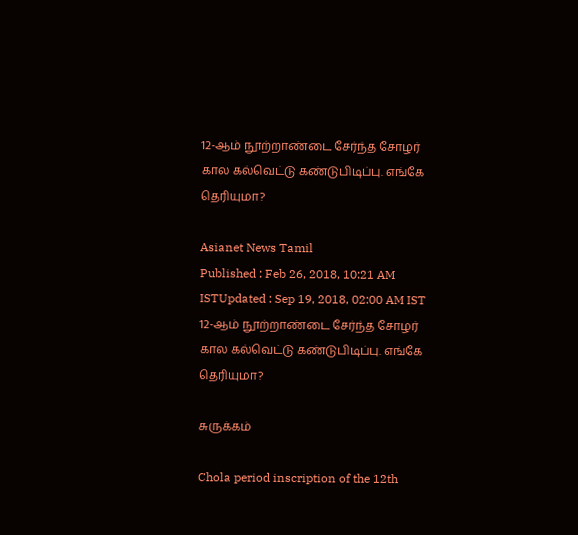12-ஆம் நூற்றாண்டை சேர்ந்த சோழர் கால கல்வெட்டு கண்டுபிடிப்பு. எங்கே தெரியுமா?

Asianet News Tamil
Published : Feb 26, 2018, 10:21 AM ISTUpdated : Sep 19, 2018, 02:00 AM IST
12-ஆம் நூற்றாண்டை சேர்ந்த சோழர் கால கல்வெட்டு கண்டுபிடிப்பு. எங்கே தெரியுமா?

சுருக்கம்

Chola period inscription of the 12th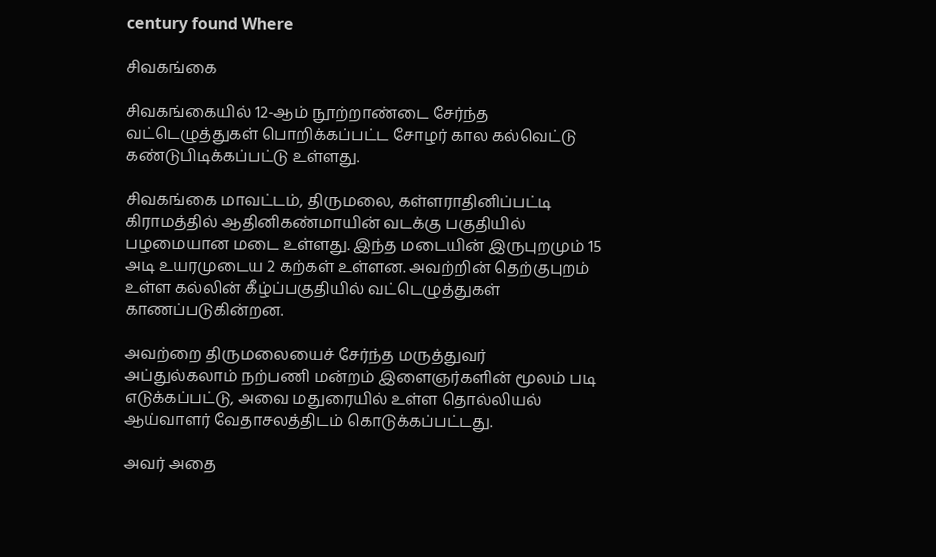century found Where

சிவகங்கை

சிவகங்கையில் 12-ஆம் நூற்றாண்டை சேர்ந்த வட்டெழுத்துகள் பொறிக்கப்பட்ட சோழர் கால கல்வெட்டு கண்டுபிடிக்கப்பட்டு உள்ளது.

சிவகங்கை மாவட்டம், திருமலை, கள்ளராதினிப்பட்டி கிராமத்தில் ஆதினிகண்மாயின் வடக்கு பகுதியில் பழமையான மடை உள்ளது. இந்த மடையின் இருபுறமும் 15 அடி உயரமுடைய 2 கற்கள் உள்ளன. அவற்றின் தெற்குபுறம் உள்ள கல்லின் கீழ்ப்பகுதியில் வட்டெழுத்துகள் காணப்படுகின்றன.

அவற்றை திருமலையைச் சேர்ந்த மருத்துவர் அப்துல்கலாம் நற்பணி மன்றம் இளைஞர்களின் மூலம் படி எடுக்கப்பட்டு, அவை மதுரையில் உள்ள தொல்லியல் ஆய்வாளர் வேதாசலத்திடம் கொடுக்கப்பட்டது.

அவர் அதை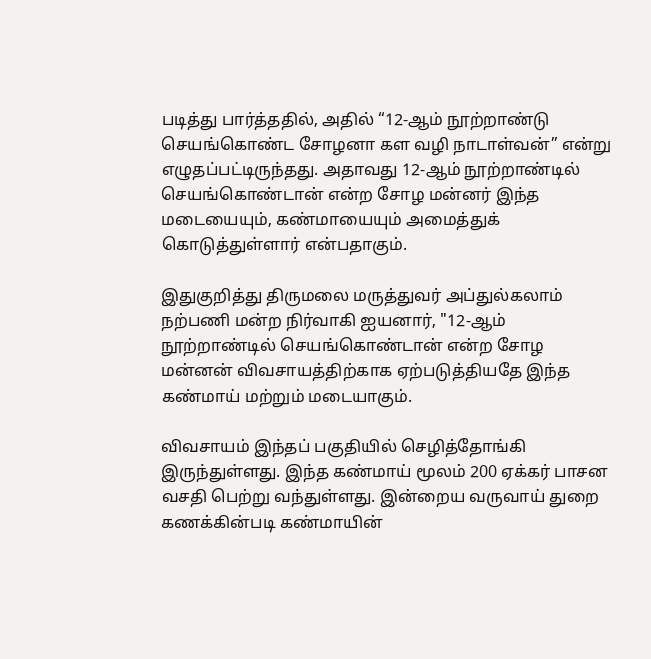படித்து பார்த்ததில், அதில் “12-ஆம் நூற்றாண்டு செயங்கொண்ட சோழனா கள வழி நாடாள்வன்” என்று எழுதப்பட்டிருந்தது. அதாவது 12-ஆம் நூற்றாண்டில் செயங்கொண்டான் என்ற சோழ மன்னர் இந்த மடையையும், கண்மாயையும் அமைத்துக் கொடுத்துள்ளார் என்பதாகும்.

இதுகுறித்து திருமலை மருத்துவர் அப்துல்கலாம் நற்பணி மன்ற நிர்வாகி ஐயனார், "12-ஆம் நூற்றாண்டில் செயங்கொண்டான் என்ற சோழ மன்னன் விவசாயத்திற்காக ஏற்படுத்தியதே இந்த கண்மாய் மற்றும் மடையாகும்.

விவசாயம் இந்தப் பகுதியில் செழித்தோங்கி இருந்துள்ளது. இந்த கண்மாய் மூலம் 200 ஏக்கர் பாசன வசதி பெற்று வந்துள்ளது. இன்றைய வருவாய் துறை கணக்கின்படி கண்மாயின்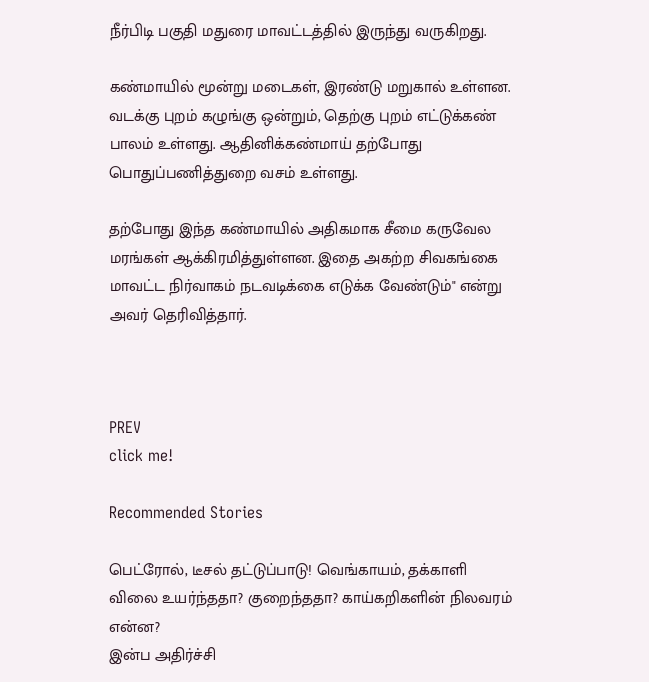நீர்பிடி பகுதி மதுரை மாவட்டத்தில் இருந்து வருகிறது.

கண்மாயில் மூன்று மடைகள், இரண்டு மறுகால் உள்ளன. வடக்கு புறம் கழுங்கு ஒன்றும், தெற்கு புறம் எட்டுக்கண் பாலம் உள்ளது. ஆதினிக்கண்மாய் தற்போது பொதுப்பணித்துறை வசம் உள்ளது.

தற்போது இந்த கண்மாயில் அதிகமாக சீமை கருவேல மரங்கள் ஆக்கிரமித்துள்ளன. இதை அகற்ற சிவகங்கை மாவட்ட நிர்வாகம் நடவடிக்கை எடுக்க வேண்டும்" என்று அவர் தெரிவித்தார்.



PREV
click me!

Recommended Stories

பெட்ரோல், டீசல் தட்டுப்பாடு! வெங்காயம், தக்காளி விலை உயர்ந்ததா? குறைந்ததா? காய்கறிகளின் நிலவரம் என்ன?
இன்ப அதிர்ச்சி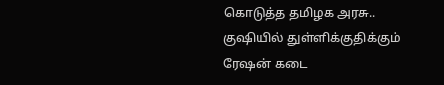கொடுத்த தமிழக அரசு.. குஷியில் துள்ளிக்குதிக்கும் ரேஷன் கடை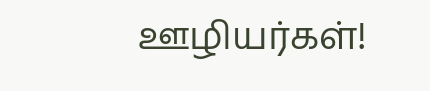ஊழியர்கள்!